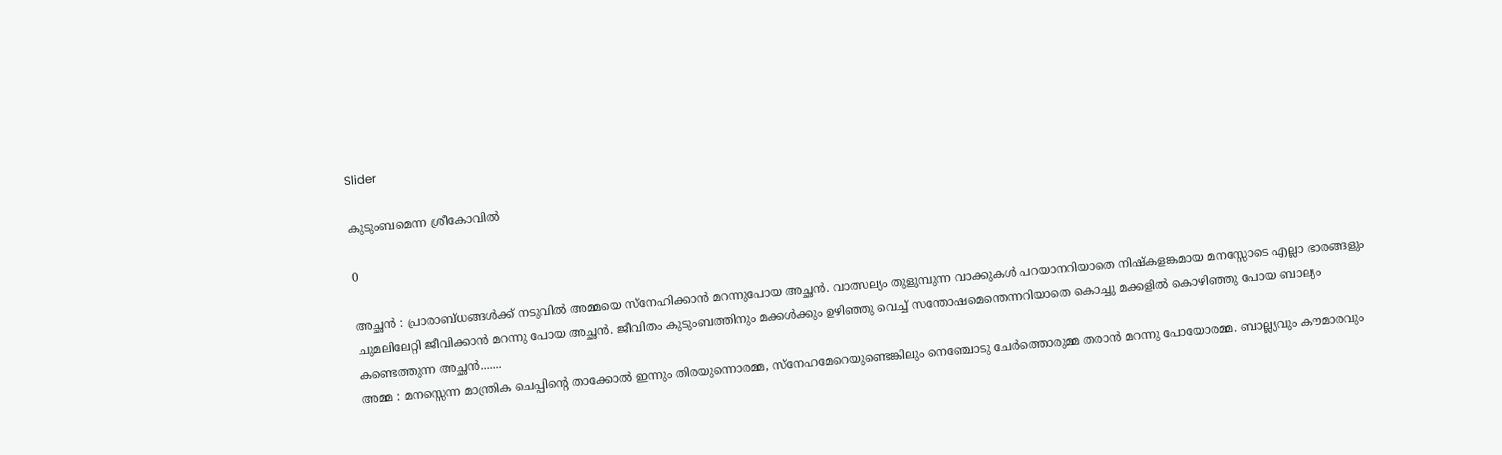Slider

കുടുംബമെന്ന ശ്രീകോവിൽ

0

അച്ഛൻ : പ്രാരാബ്ധങ്ങൾക്ക് നടുവിൽ അമ്മയെ സ്നേഹിക്കാൻ മറന്നുപോയ അച്ഛൻ. വാത്സല്യം തുളുമ്പുന്ന വാക്കുകൾ പറയാനറിയാതെ നിഷ്കളങ്കമായ മനസ്സോടെ എല്ലാ ഭാരങ്ങളും ചുമലിലേറ്റി ജീവിക്കാൻ മറന്നു പോയ അച്ഛൻ. ജീവിതം കുടുംബത്തിനും മക്കൾക്കും ഉഴിഞ്ഞു വെച്ച് സന്തോഷമെന്തെന്നറിയാതെ കൊച്ചു മക്കളിൽ കൊഴിഞ്ഞു പോയ ബാല്യം കണ്ടെത്തുന്ന അച്ഛൻ.......
അമ്മ : മനസ്സെന്ന മാന്ത്രിക ചെപ്പിന്‍റെ താക്കോൽ ഇന്നും തിരയുന്നൊരമ്മ, സ്നേഹമേറെയുണ്ടെങ്കിലും നെഞ്ചോടു ചേർത്തൊരുമ്മ തരാൻ മറന്നു പോയോരമ്മ. ബാല്ല്യവും കൗമാരവും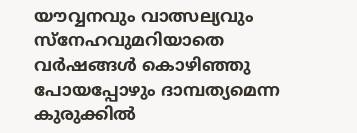യൗവ്വനവും വാത്സല്യവും സ്നേഹവുമറിയാതെ വർഷങ്ങൾ കൊഴിഞ്ഞു പോയപ്പോഴും ദാമ്പത്യമെന്ന കുരുക്കിൽ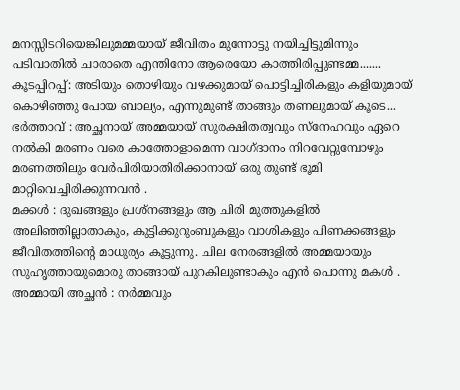മനസ്സിടറിയെങ്കിലുമമ്മയായ് ജീവിതം മുന്നോട്ടു നയിച്ചിട്ടുമിന്നും പടിവാതിൽ ചാരാതെ എന്തിനോ ആരെയോ കാത്തിരിപ്പുണ്ടമ്മ.......
കൂടപ്പിറപ്പ്: അടിയും തൊഴിയും വഴക്കുമായ് പൊട്ടിച്ചിരികളും കളിയുമായ് കൊഴിഞ്ഞു പോയ ബാല്യം, എന്നുമുണ്ട് താങ്ങും തണലുമായ് കൂടെ...
ഭർത്താവ് : അച്ഛനായ് അമ്മയായ് സുരക്ഷിതത്വവും സ്നേഹവും ഏറെ നൽകി മരണം വരെ കാത്തോളാമെന്ന വാഗ്ദാനം നിറവേറ്റുമ്പോഴും മരണത്തിലും വേർപിരിയാതിരിക്കാനായ് ഒരു തുണ്ട് ഭൂമി മാറ്റിവെച്ചിരിക്കുന്നവൻ .
മക്കൾ : ദുഖങ്ങളും പ്രശ്നങ്ങളും ആ ചിരി മുത്തുകളിൽ അലിഞ്ഞില്ലാതാകും, കുട്ടിക്കുറുംബുകളും വാശികളും പിണക്കങ്ങളും ജീവിതത്തിന്‍റെ മാധുര്യം കൂട്ടുന്നു. ചില നേരങ്ങളിൽ അമ്മയായും സുഹൃത്തായുമൊരു താങ്ങായ് പുറകിലുണ്ടാകും എൻ പൊന്നു മകൾ .
അമ്മായി അച്ഛൻ : നർമ്മവും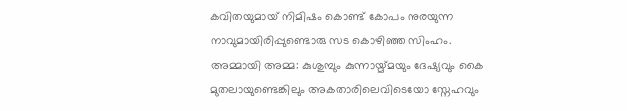കവിതയുമായ് നിമിഷം കൊണ്ട് കോപം നുരയുന്ന നാവുമായിരിപ്പുണ്ടൊരു സട കൊഴിഞ്ഞ സിംഹം.
അമ്മായി അമ്മ: കുശുമ്പും കുന്നായ്മ്മയും ദേഷ്യവും കൈ മുതലായുണ്ടെങ്കിലും അകതാരിലെവിടെയോ സ്നേഹവും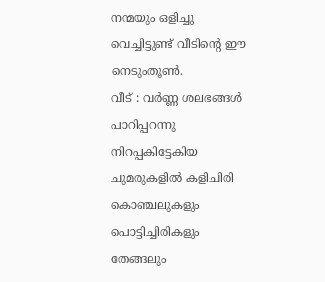നന്മയും ഒളിച്ചു വെച്ചിട്ടുണ്ട് വീടിന്റെ ഈ നെടുംതൂണ്‍.
വീട് : വർണ്ണ ശലഭങ്ങൾ പാറിപ്പറന്നു നിറപ്പകിട്ടേകിയ ചുമരുകളിൽ കളിചിരി കൊഞ്ചലുകളും പൊട്ടിച്ചിരികളും തേങ്ങലും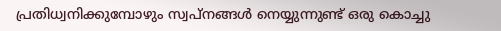പ്രതിധ്വനിക്കുമ്പോഴും സ്വപ്‌നങ്ങൾ നെയ്യുന്നുണ്ട് ഒരു കൊച്ചു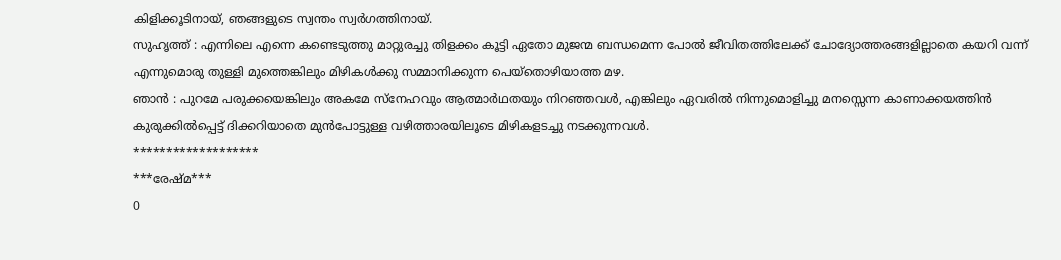കിളിക്കൂടിനായ്, ഞങ്ങളുടെ സ്വന്തം സ്വർഗത്തിനായ്.
സുഹൃത്ത്‌ : എന്നിലെ എന്നെ കണ്ടെടുത്തു മാറ്റുരച്ചു തിളക്കം കൂട്ടി ഏതോ മുജന്മ ബന്ധമെന്ന പോൽ ജീവിതത്തിലേക്ക് ചോദ്യോത്തരങ്ങളില്ലാതെ കയറി വന്ന് എന്നുമൊരു തുള്ളി മുത്തെങ്കിലും മിഴികൾക്കു സമ്മാനിക്കുന്ന പെയ്തൊഴിയാത്ത മഴ.
ഞാൻ : പുറമേ പരുക്കയെങ്കിലും അകമേ സ്നേഹവും ആത്മാർഥതയും നിറഞ്ഞവൾ, എങ്കിലും ഏവരിൽ നിന്നുമൊളിച്ചു മനസ്സെന്ന കാണാക്കയത്തിൻ കുരുക്കിൽപ്പെട്ട് ദിക്കറിയാതെ മുൻപോട്ടുള്ള വഴിത്താരയിലൂടെ മിഴികളടച്ചു നടക്കുന്നവൾ.
*******************
***രേഷ്മ***
0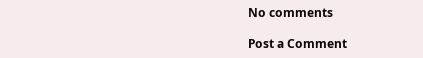No comments

Post a Comment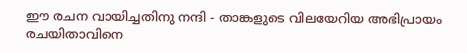ഈ രചന വായിച്ചതിനു നന്ദി - താങ്കളുടെ വിലയേറിയ അഭിപ്രായം രചയിതാവിനെ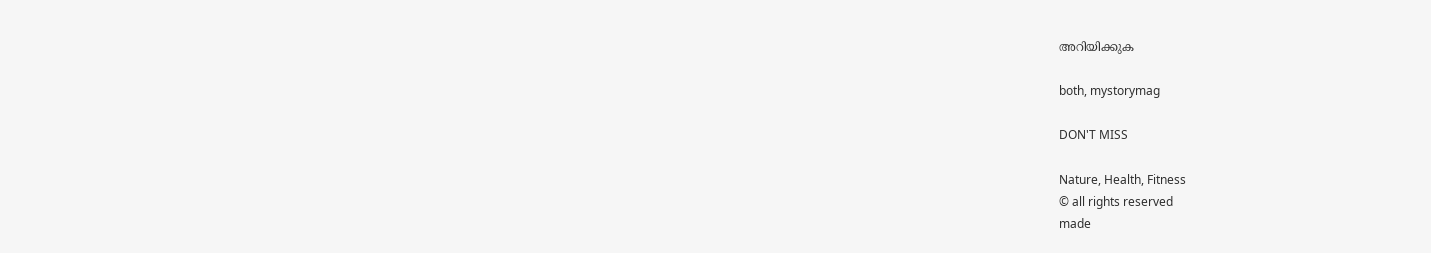അറിയിക്കുക

both, mystorymag

DON'T MISS

Nature, Health, Fitness
© all rights reserved
made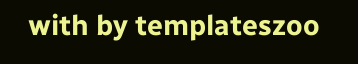with by templateszoo